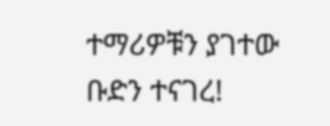ተማሪዎቹን ያገተው ቡድን ተናገረ!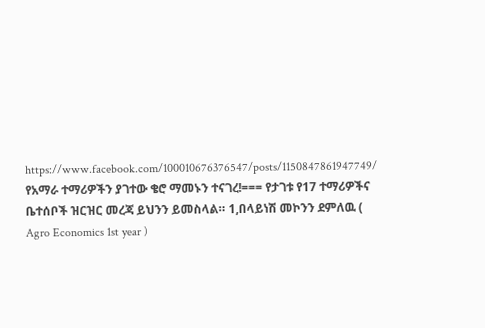https://www.facebook.com/100010676376547/posts/1150847861947749/ የአማራ ተማሪዎችን ያገተው ቄሮ ማመኑን ተናገረ!=== የታገቱ የ17 ተማሪዎችና ቤተሰቦች ዝርዝር መረጃ ይህንን ይመስላል። 1,በላይነሽ መኮንን ደምለዉ ( Agro Economics 1st year )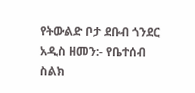የትውልድ ቦታ ደቡብ ጎንደር አዲስ ዘመን:- የቤተሰብ ስልክ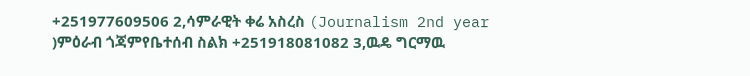+251977609506 2,ሳምራዊት ቀሬ አስረስ (Journalism 2nd year )ምዕራብ ጎጃምየቤተሰብ ስልክ +251918081082 3,ዉዴ ግርማዉ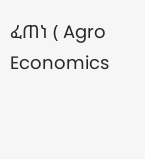ፈጠነ ( Agro Economics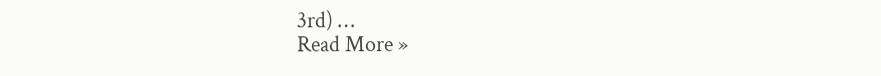3rd) …
Read More »